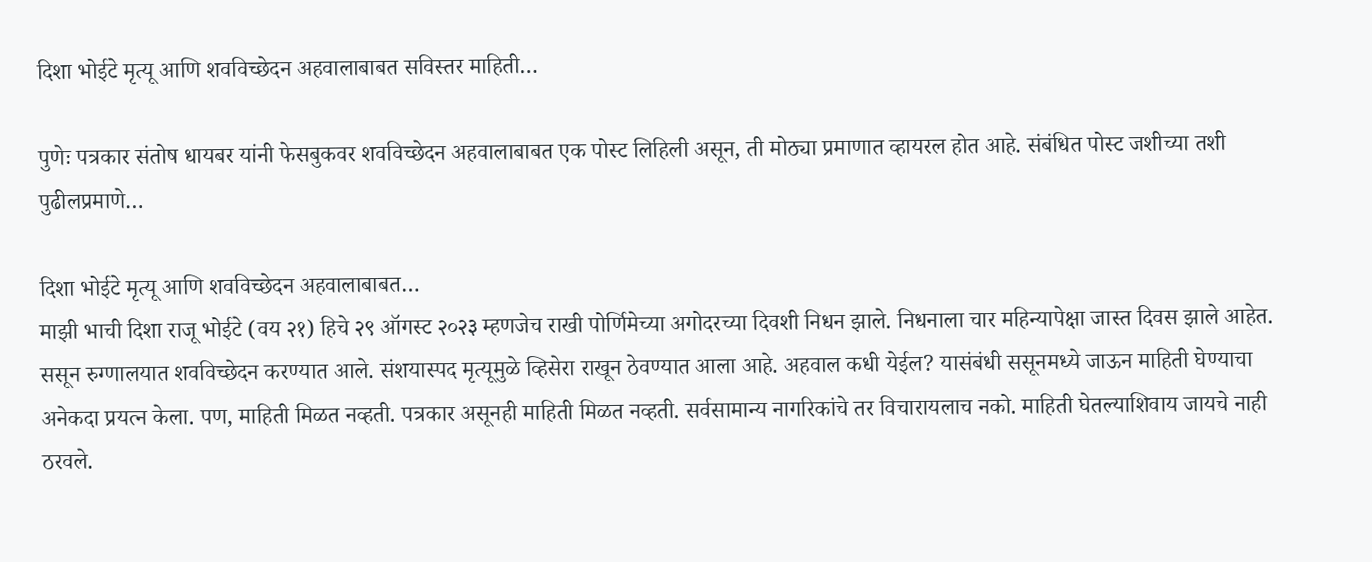दिशा भोईटे मृत्यू आणि शवविच्छेदन अहवालाबाबत सविस्तर माहिती…

पुणेः पत्रकार संतोष धायबर यांनी फेसबुकवर शवविच्छेदन अहवालाबाबत एक पोस्ट लिहिली असून, ती मोठ्या प्रमाणात व्हायरल होत आहे. संबंधित पोस्ट जशीच्या तशी पुढीलप्रमाणे…

दिशा भोईटे मृत्यू आणि शवविच्छेदन अहवालाबाबत…
माझी भाची दिशा राजू भोईटे (वय २१) हिचे २९ ऑगस्ट २०२३ म्हणजेच राखी पोर्णिमेच्या अगोदरच्या दिवशी निधन झाले. निधनाला चार महिन्यापेक्षा जास्त दिवस झाले आहेत. ससून रुग्णालयात शवविच्छेदन करण्यात आले. संशयास्पद मृत्यूमुळे व्हिसेरा राखून ठेवण्यात आला आहे. अहवाल कधी येईल? यासंबंधी ससूनमध्ये जाऊन माहिती घेण्याचा अनेकदा प्रयत्न केला. पण, माहिती मिळत नव्हती. पत्रकार असूनही माहिती मिळत नव्हती. सर्वसामान्य नागरिकांचे तर विचारायलाच नको. माहिती घेतल्याशिवाय जायचे नाही ठरवले.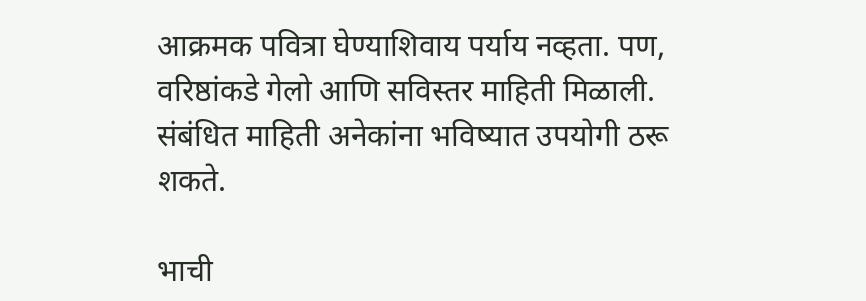आक्रमक पवित्रा घेण्याशिवाय पर्याय नव्हता. पण, वरिष्ठांकडे गेलो आणि सविस्तर माहिती मिळाली. संबंधित माहिती अनेकांना भविष्यात उपयोगी ठरू शकते.

भाची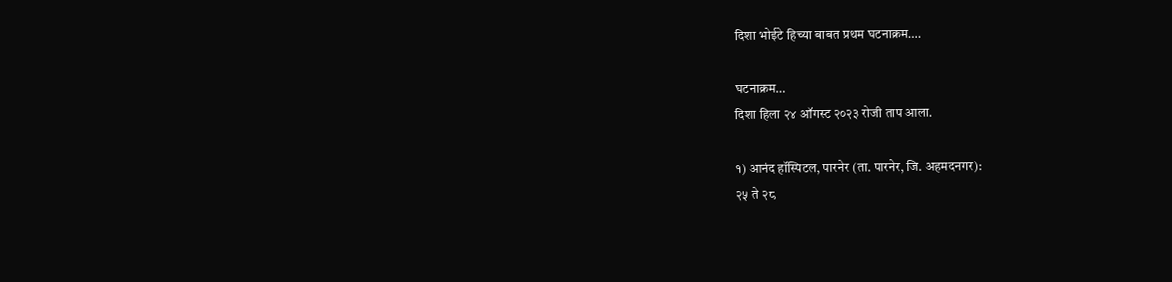दिशा भोईटे हिच्या बाबत प्रथम घटनाक्रम….

घटनाक्रम…
दिशा हिला २४ ऑगस्ट २०२३ रोजी ताप आला.

१) आनंद हॉस्पिटल, पारनेर (ता. पारनेर, जि. अहमदनगर):
२५ ते २८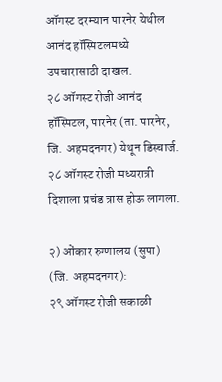ऑगस्ट दरम्यान पारनेर येथील आनंद हॉस्पिटलमध्ये उपचारासाठी दाखल.
२८ ऑगस्ट रोजी आनंद हॉस्पिटल, पारनेर (ता. पारनेर, जि. अहमदनगर) येथून डिस्चार्ज.
२८ ऑगस्ट रोजी मध्यरात्री दिशाला प्रचंड त्रास होऊ लागला.

२) ओंकार रुग्णालय (सुपा) (जि. अहमदनगर):
२९ ऑगस्ट रोजी सकाळी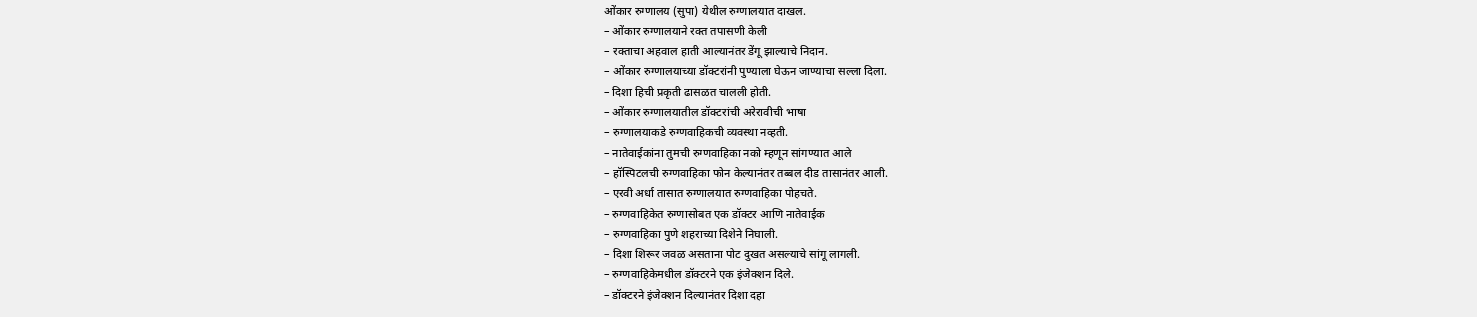ओंकार रुग्णालय (सुपा) येथील रुग्णालयात दाखल.
– ओंकार रुग्णालयाने रक्त तपासणी केली
– रक्ताचा अहवाल हाती आल्यानंतर डेंगू झाल्याचे निदान.
– ओंकार रुग्णालयाच्या डॉक्टरांनी पुण्याला घेऊन जाण्याचा सल्ला दिला.
– दिशा हिची प्रकृती ढासळत चालली होती.
– ओंकार रुग्णालयातील डॉक्टरांची अरेरावीची भाषा
– रुग्णालयाकडे रुग्णवाहिकची व्यवस्था नव्हती.
– नातेवाईकांना तुमची रुग्णवाहिका नको म्हणून सांगण्यात आले
– हॉस्पिटलची रुग्णवाहिका फोन केल्यानंतर तब्बल दीड तासानंतर आली.
– एरवी अर्धा तासात रुग्णालयात रुग्णवाहिका पोहचते.
– रुग्णवाहिकेत रुग्णासोबत एक डॉक्टर आणि नातेवाईक
– रुग्णवाहिका पुणे शहराच्या दिशेने निघाली.
– दिशा शिरूर जवळ असताना पोट दुखत असल्याचे सांगू लागली.
– रुग्णवाहिकेमधील डॉक्टरने एक इंजेक्शन दिले.
– डॉक्टरने इंजेक्शन दिल्यानंतर दिशा दहा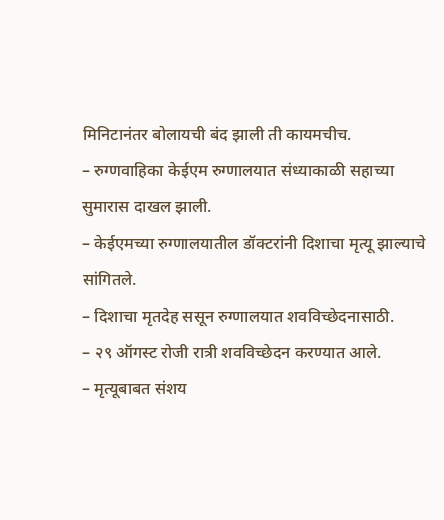मिनिटानंतर बोलायची बंद झाली ती कायमचीच.
– रुग्णवाहिका केईएम रुग्णालयात संध्याकाळी सहाच्या सुमारास दाखल झाली.
– केईएमच्या रुग्णालयातील डॉक्टरांनी दिशाचा मृत्यू झाल्याचे सांगितले.
– दिशाचा मृतदेह ससून रुग्णालयात शवविच्छेदनासाठी.
– २९ ऑगस्ट रोजी रात्री शवविच्छेदन करण्यात आले.
– मृत्यूबाबत संशय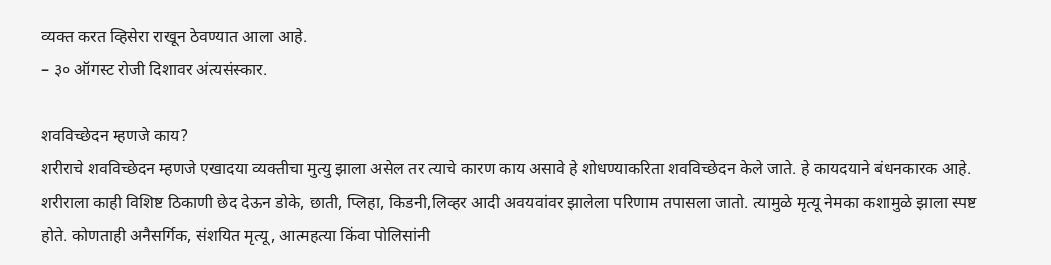व्यक्त करत व्हिसेरा राखून ठेवण्यात आला आहे.
– ३० ऑगस्ट रोजी दिशावर अंत्यसंस्कार.

शवविच्छेदन म्हणजे काय?
शरीराचे शवविच्छेदन म्हणजे एखादया व्यक्तीचा मुत्यु झाला असेल तर त्याचे कारण काय असावे हे शोधण्याकरिता शवविच्छेदन केले जाते. हे कायदयाने बंधनकारक आहे. शरीराला काही विशिष्ट ठिकाणी छेद देऊन डोके, छाती, प्लिहा, किडनी,लिव्हर आदी अवयवांवर झालेला परिणाम तपासला जातो. त्यामुळे मृत्यू नेमका कशामुळे झाला स्पष्ट होते. कोणताही अनैसर्गिक, संशयित मृत्यू, आत्महत्या किंवा पोलिसांनी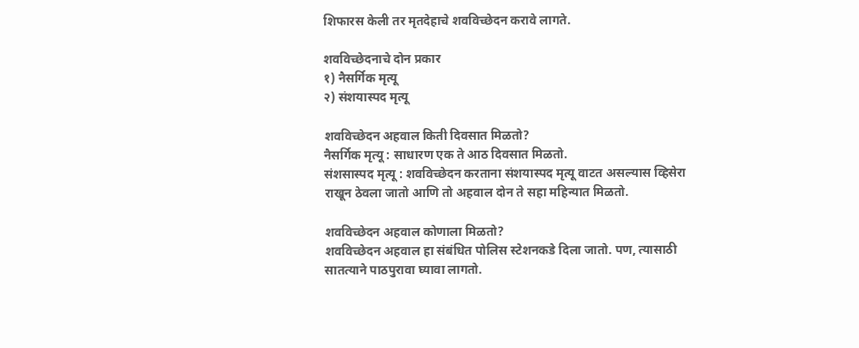शिफारस केली तर मृतदेहाचे शवविच्छेदन करावे लागते.

शवविच्छेदनाचे दोन प्रकार
१) नैसर्गिक मृत्यू
२) संशयास्पद मृत्यू

शवविच्छेदन अहवाल किती दिवसात मिळतो?
नैसर्गिक मृत्यू : साधारण एक ते आठ दिवसात मिळतो.
संशसास्पद मृत्यू : शवविच्छेदन करताना संशयास्पद मृत्यू वाटत असल्यास व्हिसेरा राखून ठेवला जातो आणि तो अहवाल दोन ते सहा महिन्यात मिळतो.

शवविच्छेदन अहवाल कोणाला मिळतो?
शवविच्छेदन अहवाल हा संबंधित पोलिस स्टेशनकडे दिला जातो. पण, त्यासाठी सातत्याने पाठपुरावा घ्यावा लागतो.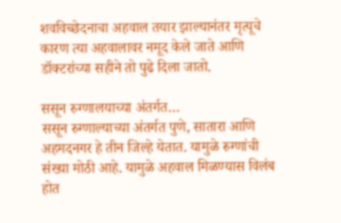शवविच्छेदनाचा अहवाल तयार झाल्यानंतर मृत्यूचे कारण त्या अहवालावर नमूद केले जाते आणि डॉक्टरांच्या सहीने तो पुढे दिला जातो.

ससून रुग्णालयाच्या अंतर्गत…
ससून रुग्णाल्याच्या अंतर्गत पुणे, सातारा आणि अहमदनगर हे तीन जिल्हे येतात. यामुळे रुग्णांची संख्या मोठी आहे. यामुळे अहवाल मिळण्यास विलंब होत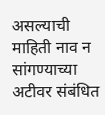असल्याची माहिती नाव न सांगण्याच्या अटीवर संबंधित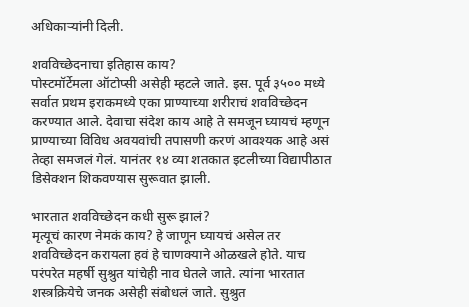अधिकाऱ्यांनी दिली.

शवविच्छेदनाचा इतिहास काय?
पोस्टमॉर्टेमला ऑटोप्सी असेही म्हटले जाते. इस. पूर्व ३५०० मध्ये सर्वात प्रथम इराकमध्ये एका प्राण्याच्या शरीराचं शवविच्छेदन करण्यात आले. देवाचा संदेश काय आहे ते समजून घ्यायचं म्हणून प्राण्याच्या विविध अवयवांची तपासणी करणं आवश्यक आहे असं तेव्हा समजलं गेलं. यानंतर १४ व्या शतकात इटलीच्या विद्यापीठात डिसेक्शन शिकवण्यास सुरूवात झाली.

भारतात शवविच्छेदन कधी सुरू झालं?
मृत्यूचं कारण नेमकं काय? हे जाणून घ्यायचं असेल तर शवविच्छेदन करायला हवं हे चाणक्याने ओळखले होते. याच परंपरेत महर्षी सुश्रुत यांचेही नाव घेतले जाते. त्यांना भारतात शस्त्रक्रियेचे जनक असेही संबोधलं जाते. सुश्रुत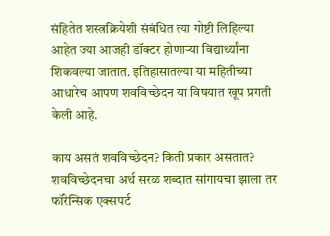संहितेत शस्त्रक्रियेशी संबंधित त्या गोष्टी लिहिल्या आहेत ज्या आजही डॉक्टर होणाऱ्या विद्यार्थ्यांना शिकवल्या जातात. इतिहासातल्या या महितीच्या आधारेच आपण शवविच्छेदन या विषयात खूप प्रगती केली आहे.

काय असतं शवविच्छेदन? किती प्रकार असतात?
शवविच्छेदनचा अर्थ सरळ शब्दात सांगायचा झाला तर फॉरेन्सिक एक्सपर्ट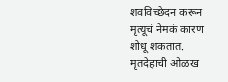शवविच्छेदन करून मृत्यूचं नेमकं कारण शोधू शकतात. मृतदेहाची ओळख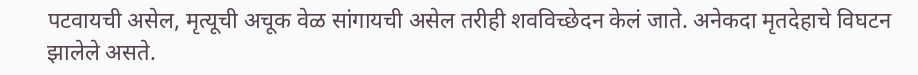पटवायची असेल, मृत्यूची अचूक वेळ सांगायची असेल तरीही शवविच्छेदन केलं जाते. अनेकदा मृतदेहाचे विघटन झालेले असते.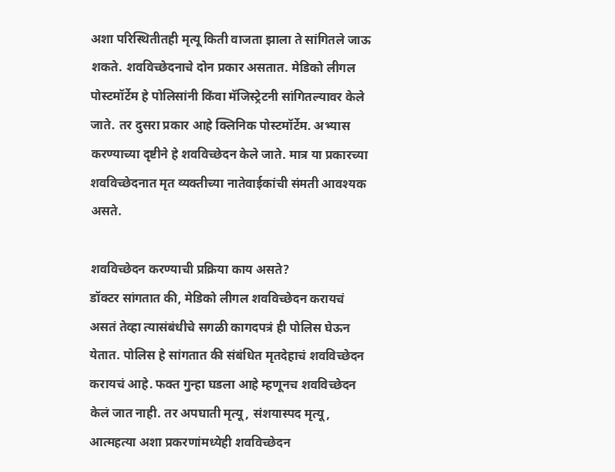अशा परिस्थितीतही मृत्यू किती वाजता झाला ते सांगितले जाऊ शकते. शवविच्छेदनाचे दोन प्रकार असतात. मेडिको लीगल पोस्टमॉर्टेम हे पोलिसांनी किंवा मॅजिस्ट्रेटनी सांगितल्यावर केले जाते. तर दुसरा प्रकार आहे क्लिनिक पोस्टमॉर्टेम. अभ्यास करण्याच्या दृष्टीने हे शवविच्छेदन केले जाते. मात्र या प्रकारच्या शवविच्छेदनात मृत व्यक्तीच्या नातेवाईकांची संमती आवश्यक असते.

शवविच्छेदन करण्याची प्रक्रिया काय असते?
डॉक्टर सांगतात की, मेडिको लीगल शवविच्छेदन करायचं असतं तेव्हा त्यासंबंधीचे सगळी कागदपत्रं ही पोलिस घेऊन येतात. पोलिस हे सांगतात की संबंधित मृतदेहाचं शवविच्छेदन करायचं आहे. फक्त गुन्हा घडला आहे म्हणूनच शवविच्छेदन केलं जात नाही. तर अपघाती मृत्यू, संशयास्पद मृत्यू, आत्महत्या अशा प्रकरणांमध्येही शवविच्छेदन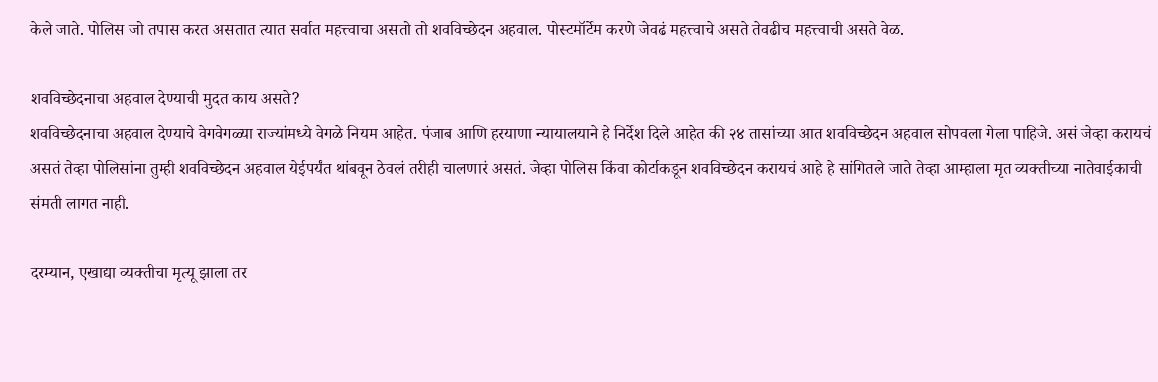केले जाते. पोलिस जो तपास करत असतात त्यात सर्वात महत्त्वाचा असतो तो शवविच्छेदन अहवाल. पोस्टमॉर्टेम करणे जेवढं महत्त्वाचे असते तेवढीच महत्त्वाची असते वेळ.

शवविच्छेदनाचा अहवाल देण्याची मुदत काय असते?
शवविच्छेदनाचा अहवाल देण्याचे वेगवेगळ्या राज्यांमध्ये वेगळे नियम आहेत. पंजाब आणि हरयाणा न्यायालयाने हे निर्देश दिले आहेत की २४ तासांच्या आत शवविच्छेदन अहवाल सोपवला गेला पाहिजे. असं जेव्हा करायचं असतं तेव्हा पोलिसांना तुम्ही शवविच्छेदन अहवाल येईपर्यंत थांबवून ठेवलं तरीही चालणारं असतं. जेव्हा पोलिस किंवा कोर्टाकडून शवविच्छेदन करायचं आहे हे सांगितले जाते तेव्हा आम्हाला मृत व्यक्तीच्या नातेवाईकाची संमती लागत नाही.

दरम्यान, एखाद्या व्यक्तीचा मृत्यू झाला तर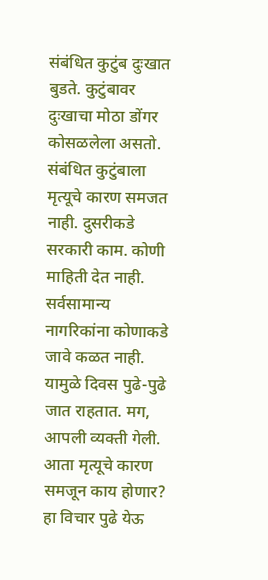संबंधित कुटुंब दुःखात बुडते. कुटुंबावर दुःखाचा मोठा डोंगर कोसळलेला असतो. संबंधित कुटुंबाला मृत्यूचे कारण समजत नाही. दुसरीकडे सरकारी काम. कोणी माहिती देत नाही. सर्वसामान्य नागरिकांना कोणाकडे जावे कळत नाही. यामुळे दिवस पुढे-पुढे जात राहतात. मग, आपली व्यक्ती गेली. आता मृत्यूचे कारण समजून काय होणार? हा विचार पुढे येऊ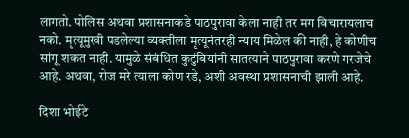लागतो. पोलिस अथवा प्रशासनाकडे पाठपुरावा केला नाही तर मग विचारायलाच नको. मृत्यूमुखी पडलेल्या व्यक्तीला मृत्यूनंतरही न्याय मिळेल की नाही, हे कोणीच सांगू शकत नाही. यामुळे संबंधित कुटुंबियांनी सातत्याने पाठपुरावा करणे गरजेचे आहे. अथवा, रोज मरे त्याला कोण रडे, अशी अवस्था प्रशासनाची झाली आहे.

दिशा भोईटे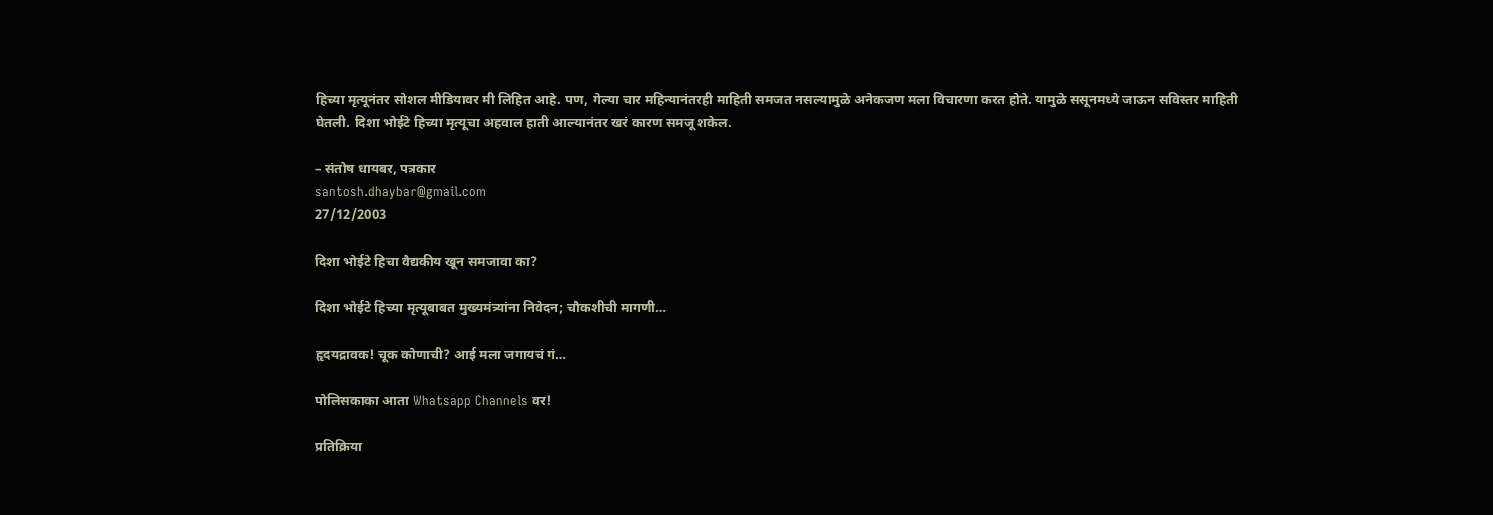हिच्या मृत्यूनंतर सोशल मीडियावर मी लिहित आहे. पण, गेल्या चार महिन्यानंतरही माहिती समजत नसल्यामुळे अनेकजण मला विचारणा करत होते. यामुळे ससूनमध्ये जाऊन सविस्तर माहिती घेतली. दिशा भोईटे हिच्या मृत्यूचा अहवाल हाती आल्यानंतर खरं कारण समजू शकेल.

– संतोष धायबर, पत्रकार
santosh.dhaybar@gmail.com
27/12/2003

दिशा भोईटे हिचा वैद्यकीय खून समजावा का?

दिशा भोईटे हिच्या मृत्यूबाबत मुख्यमंत्र्यांना निवेदन; चौकशीची मागणी…

हृदयद्रावक! चूक कोणाची? आई मला जगायचं गं…

पोलिसकाका आता Whatsapp Channels वर!

प्रतिक्रिया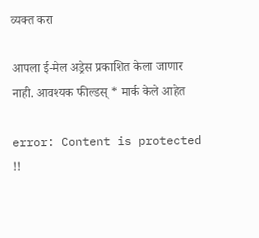व्यक्त करा

आपला ई-मेल अड्रेस प्रकाशित केला जाणार नाही. आवश्यक फील्डस् * मार्क केले आहेत

error: Content is protected !!